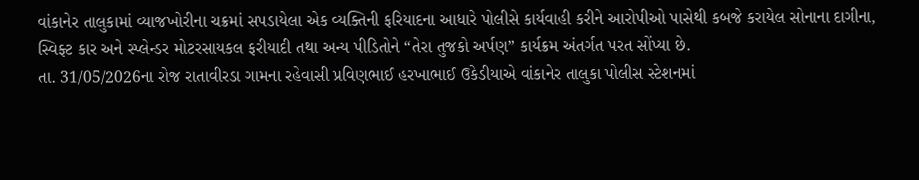વાંકાનેર તાલુકામાં વ્યાજખોરીના ચક્રમાં સપડાયેલા એક વ્યક્તિની ફરિયાદના આધારે પોલીસે કાર્યવાહી કરીને આરોપીઓ પાસેથી કબજે કરાયેલ સોનાના દાગીના, સ્વિફ્ટ કાર અને સ્પ્લેન્ડર મોટરસાયકલ ફરીયાદી તથા અન્ય પીડિતોને “તેરા તુજકો અર્પણ” કાર્યક્રમ અંતર્ગત પરત સોંપ્યા છે.
તા. 31/05/2026ના રોજ રાતાવીરડા ગામના રહેવાસી પ્રવિણભાઈ હરખાભાઈ ઉકેડીયાએ વાંકાનેર તાલુકા પોલીસ સ્ટેશનમાં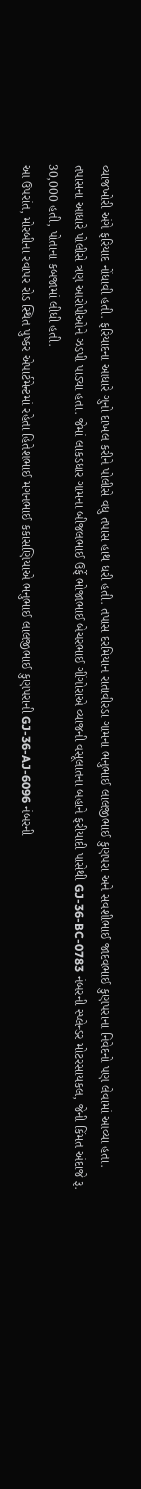વ્યાજખોરી અંગે ફરિયાદ નોંધાવી હતી. ફરિયાદના આધારે ગુનો દાખલ કરીને પોલીસે વધુ તપાસ હાથ ધરી હતી. તપાસ દરમિયાન રાતાવીરડા ગામના ભનુભાઈ લાલજીભાઈ કુણપરા અને સવશીભાઈ જાદવભાઈ કુણપરાના નિવેદનો પણ લેવામાં આવ્યા હતા.
તપાસના આધારે પોલીસે ત્રણ આરોપીઓને ઝડપી પાડ્યા હતા. જેમાં લાકડધાર ગામના બીજલભાઈ ઉર્ફે ભોજાભાઈ બેચરભાઈ ગીંગોરાએ વ્યાજની વસૂલાતના બહાને ફરીયાદી પાસેથી GJ-36-BC-0783 નંબરની સ્પ્લેન્ડર મોટરસાયકલ, જેની કિંમત અંદાજે રૂ. 30,000 હતી, પોતાના કબજામાં લીધી હતી.
આ ઉપરાંત, મોરબીના રવાપર રોડ સ્થિત પુષ્કર એપાર્ટમેન્ટમાં રહેતા હિતેશભાઈ મગનભાઈ કકાસણિયાએ ભનુભાઈ લાલજીભાઈ કુણપરાની GJ-36-AJ-6096 નંબરની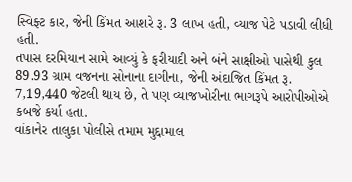સ્વિફ્ટ કાર, જેની કિંમત આશરે રૂ. 3 લાખ હતી, વ્યાજ પેટે પડાવી લીધી હતી.
તપાસ દરમિયાન સામે આવ્યું કે ફરીયાદી અને બંને સાક્ષીઓ પાસેથી કુલ 89.93 ગ્રામ વજનના સોનાના દાગીના, જેની અંદાજિત કિંમત રૂ. 7,19,440 જેટલી થાય છે, તે પણ વ્યાજખોરીના ભાગરૂપે આરોપીઓએ કબજે કર્યા હતા.
વાંકાનેર તાલુકા પોલીસે તમામ મુદ્દામાલ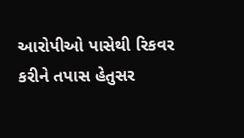આરોપીઓ પાસેથી રિકવર કરીને તપાસ હેતુસર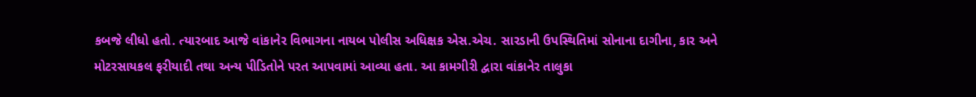કબજે લીધો હતો. ત્યારબાદ આજે વાંકાનેર વિભાગના નાયબ પોલીસ અધિક્ષક એસ.એચ. સારડાની ઉપસ્થિતિમાં સોનાના દાગીના, કાર અને મોટરસાયકલ ફરીયાદી તથા અન્ય પીડિતોને પરત આપવામાં આવ્યા હતા. આ કામગીરી દ્વારા વાંકાનેર તાલુકા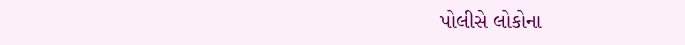પોલીસે લોકોના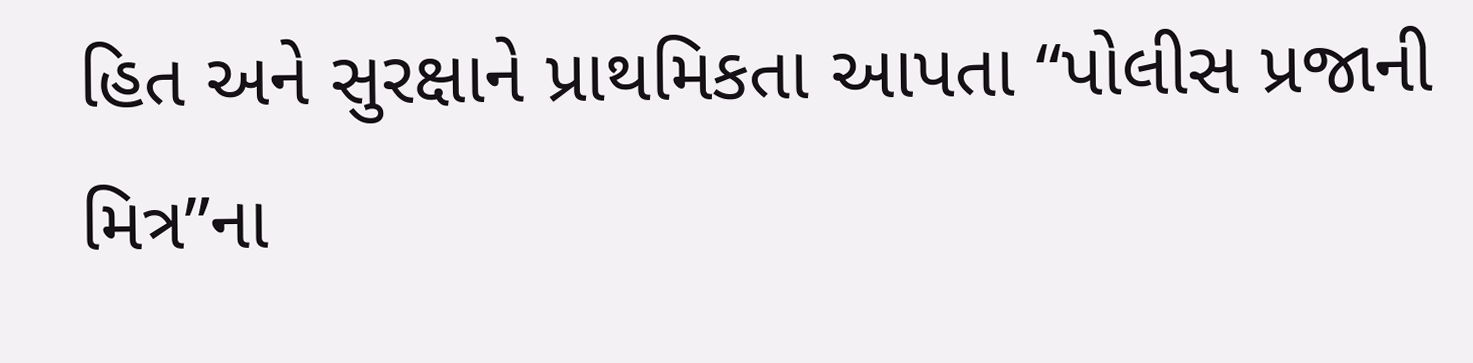હિત અને સુરક્ષાને પ્રાથમિકતા આપતા “પોલીસ પ્રજાની મિત્ર”ના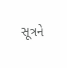સૂત્રને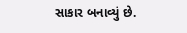સાકાર બનાવ્યું છે.